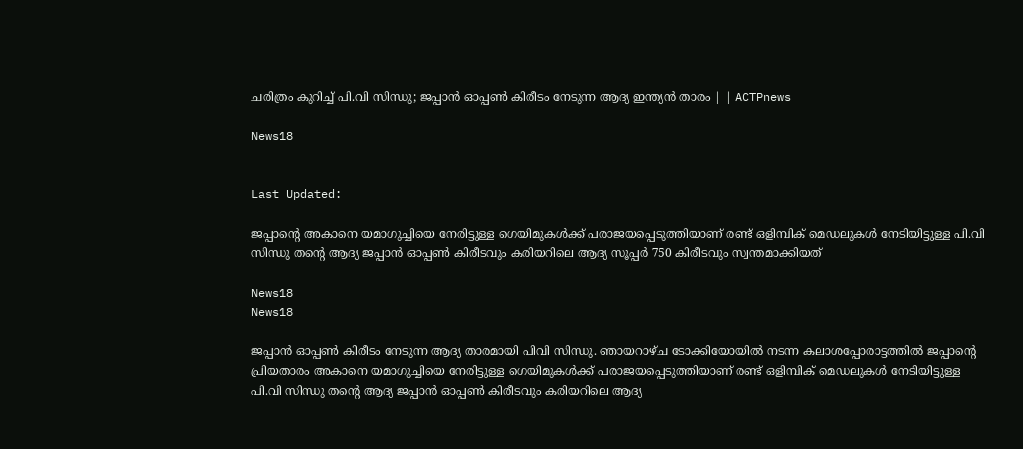ചരിത്രം കുറിച്ച് പി.വി സിന്ധു; ജപ്പാൻ ഓപ്പൺ കിരീടം നേടുന്ന ആദ്യ ഇന്ത്യൻ താരം | | ACTPnews

News18


Last Updated:

ജപ്പാന്റെ അകാനെ യമാഗുച്ചിയെ നേരിട്ടുള്ള ഗെയിമുകൾക്ക് പരാജയപ്പെടുത്തിയാണ് രണ്ട് ഒളിമ്പിക് മെഡലുകൾ നേടിയിട്ടുള്ള പി.വി സിന്ധു തന്റെ ആദ്യ ജപ്പാൻ ഓപ്പൺ കിരീടവും കരിയറിലെ ആദ്യ സൂപ്പർ 750 കിരീടവും സ്വന്തമാക്കിയത്

News18
News18

ജപ്പാൻ ഓപ്പൺ കിരീടം നേടുന്ന ആദ്യ താരമായി പിവി സിന്ധു. ഞായറാഴ്ച ടോക്കിയോയിൽ നടന്ന കലാശപ്പോരാട്ടത്തിൽ ജപ്പാന്റെ പ്രിയതാരം അകാനെ യമാഗുച്ചിയെ നേരിട്ടുള്ള ഗെയിമുകൾക്ക് പരാജയപ്പെടുത്തിയാണ് രണ്ട് ഒളിമ്പിക് മെഡലുകൾ നേടിയിട്ടുള്ള പി.വി സിന്ധു തന്റെ ആദ്യ ജപ്പാൻ ഓപ്പൺ കിരീടവും കരിയറിലെ ആദ്യ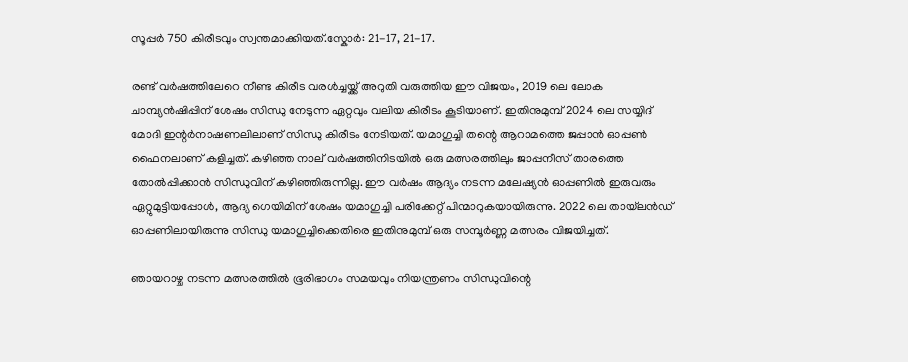സൂപ്പർ 750 കിരീടവും സ്വന്തമാക്കിയത്.സ്കോർ: 21-17, 21-17.

രണ്ട് വർഷത്തിലേറെ നീണ്ട കിരീട വരൾച്ചയ്ക്ക് അറുതി വരുത്തിയ ഈ വിജയം, 2019 ലെ ലോക ചാമ്പ്യൻഷിപ്പിന് ശേഷം സിന്ധു നേടുന്ന ഏറ്റവും വലിയ കിരീടം കൂടിയാണ്. ഇതിനുമുമ്പ് 2024 ലെ സയ്യിദ് മോദി ഇന്റർനാഷണലിലാണ് സിന്ധു കിരീടം നേടിയത്. യമാഗുച്ചി തന്റെ ആറാമത്തെ ജപ്പാൻ ഓപ്പൺ ഫൈനലാണ് കളിച്ചത്. കഴിഞ്ഞ നാല് വർഷത്തിനിടയിൽ ഒരു മത്സരത്തിലും ജാപ്പനീസ് താരത്തെ തോൽപ്പിക്കാൻ സിന്ധുവിന് കഴിഞ്ഞിരുന്നില്ല. ഈ വർഷം ആദ്യം നടന്ന മലേഷ്യൻ ഓപ്പണിൽ ഇരുവരും ഏറ്റുമുട്ടിയപ്പോൾ, ആദ്യ ഗെയിമിന് ശേഷം യമാഗുച്ചി പരിക്കേറ്റ് പിന്മാറുകയായിരുന്നു. 2022 ലെ തായ്‌ലൻഡ് ഓപ്പണിലായിരുന്നു സിന്ധു യമാഗുച്ചിക്കെതിരെ ഇതിനുമുമ്പ് ഒരു സമ്പൂർണ്ണ മത്സരം വിജയിച്ചത്.

ഞായറാഴ്ച നടന്ന മത്സരത്തിൽ ഭൂരിഭാഗം സമയവും നിയന്ത്രണം സിന്ധുവിന്റെ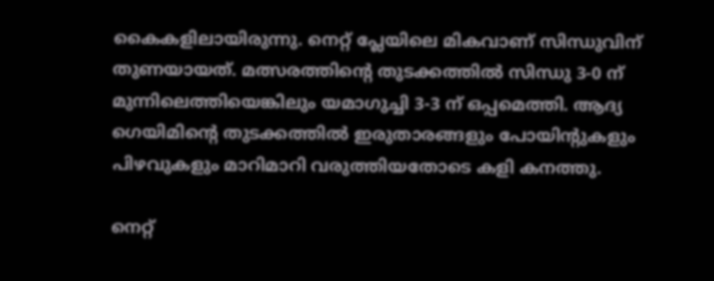കൈകളിലായിരുന്നു. നെറ്റ് പ്ലേയിലെ മികവാണ് സിന്ധുവിന് തുണയായത്. മത്സരത്തിന്റെ തുടക്കത്തിൽ സിന്ധു 3-0 ന് മുന്നിലെത്തിയെങ്കിലും യമാഗുച്ചി 3-3 ന് ഒപ്പമെത്തി. ആദ്യ ഗെയിമിന്റെ തുടക്കത്തിൽ ഇരുതാരങ്ങളും പോയിന്റുകളും പിഴവുകളും മാറിമാറി വരുത്തിയതോടെ കളി കനത്തു.

നെറ്റ്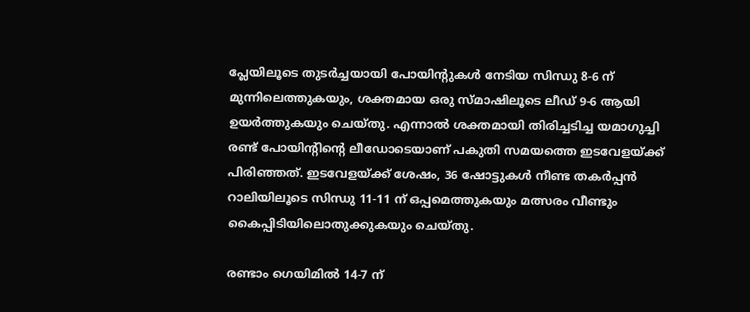പ്ലേയിലൂടെ തുടർച്ചയായി പോയിന്റുകൾ നേടിയ സിന്ധു 8-6 ന് മുന്നിലെത്തുകയും, ശക്തമായ ഒരു സ്മാഷിലൂടെ ലീഡ് 9-6 ആയി ഉയർത്തുകയും ചെയ്തു. എന്നാൽ ശക്തമായി തിരിച്ചടിച്ച യമാഗുച്ചി രണ്ട് പോയിന്റിന്റെ ലീഡോടെയാണ് പകുതി സമയത്തെ ഇടവേളയ്ക്ക് പിരിഞ്ഞത്. ഇടവേളയ്ക്ക് ശേഷം, 36 ഷോട്ടുകൾ നീണ്ട തകർപ്പൻ റാലിയിലൂടെ സിന്ധു 11-11 ന് ഒപ്പമെത്തുകയും മത്സരം വീണ്ടും കൈപ്പിടിയിലൊതുക്കുകയും ചെയ്തു.

രണ്ടാം ഗെയിമിൽ 14-7 ന്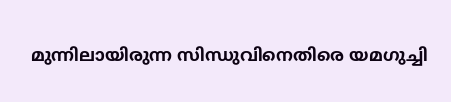മുന്നിലായിരുന്ന സിന്ധുവിനെതിരെ യമഗുച്ചി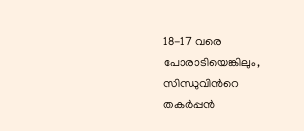18-17 വരെ പോരാടിയെങ്കിലും, സിന്ധുവിന്‍റെ തകർപ്പൻ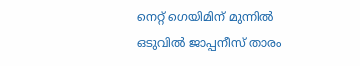നെറ്റ് ഗെയിമിന് മുന്നിൽ ഒടുവിൽ ജാപ്പനീസ് താരം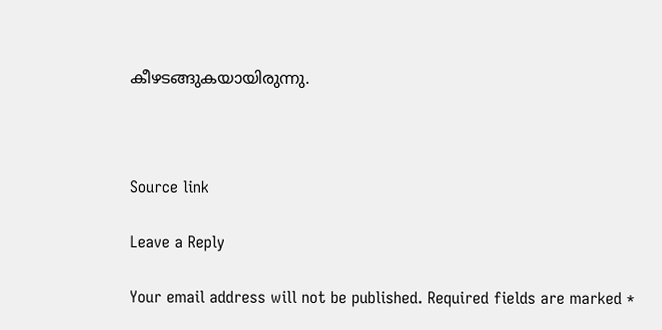കീഴടങ്ങുകയായിരുന്നു.



Source link

Leave a Reply

Your email address will not be published. Required fields are marked *